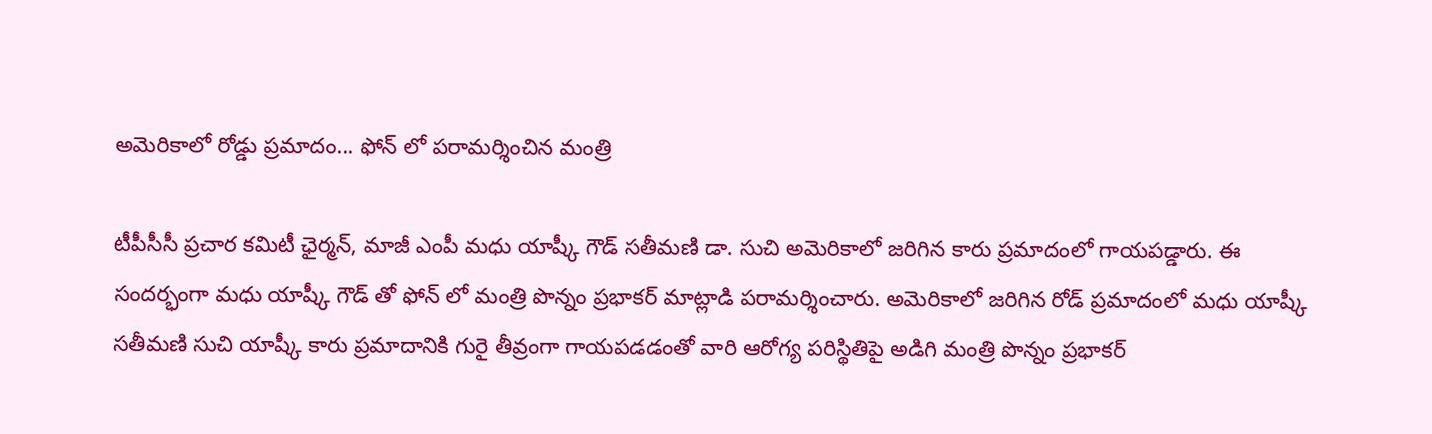అమెరికాలో రోడ్డు ప్రమాదం... ఫోన్ లో పరామర్శించిన మంత్రి

టీపీసీసీ ప్రచార కమిటీ ఛైర్మన్, మాజీ ఎంపీ మధు యాష్కీ గౌడ్ సతీమణి డా. సుచి అమెరికాలో జరిగిన కారు ప్రమాదంలో గాయపడ్డారు. ఈ సందర్భంగా మధు యాష్కీ గౌడ్ తో ఫోన్ లో మంత్రి పొన్నం ప్రభాకర్ మాట్లాడి పరామర్శించారు. అమెరికాలో జరిగిన రోడ్ ప్రమాదంలో మధు యాష్కీ సతీమణి సుచి యాష్కీ కారు ప్రమాదానికి గురై తీవ్రంగా గాయపడడంతో వారి ఆరోగ్య పరిస్థితిపై అడిగి మంత్రి పొన్నం ప్రభాకర్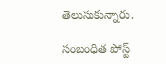తెలుసుకున్నారు.

సంబంధిత పోస్ట్